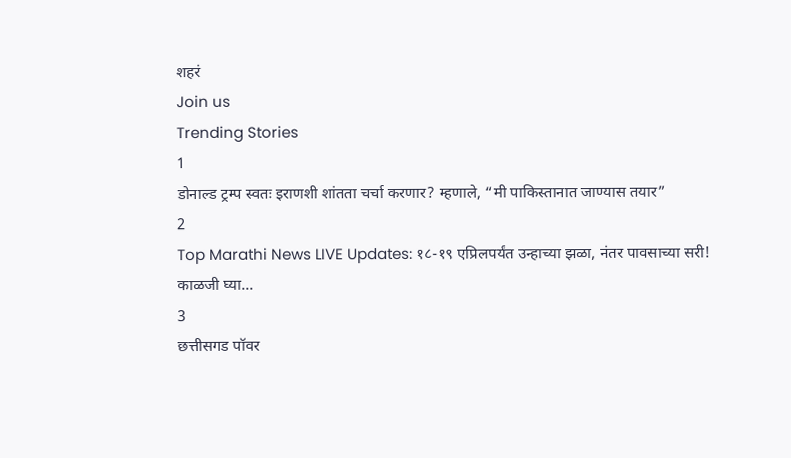शहरं
Join us
Trending Stories
1
डोनाल्ड ट्रम्प स्वतः इराणशी शांतता चर्चा करणार? म्हणाले, “मी पाकिस्तानात जाण्यास तयार”
2
Top Marathi News LIVE Updates: १८-१९ एप्रिलपर्यंत उन्हाच्या झळा, नंतर पावसाच्या सरी! काळजी घ्या...
3
छत्तीसगड पॉवर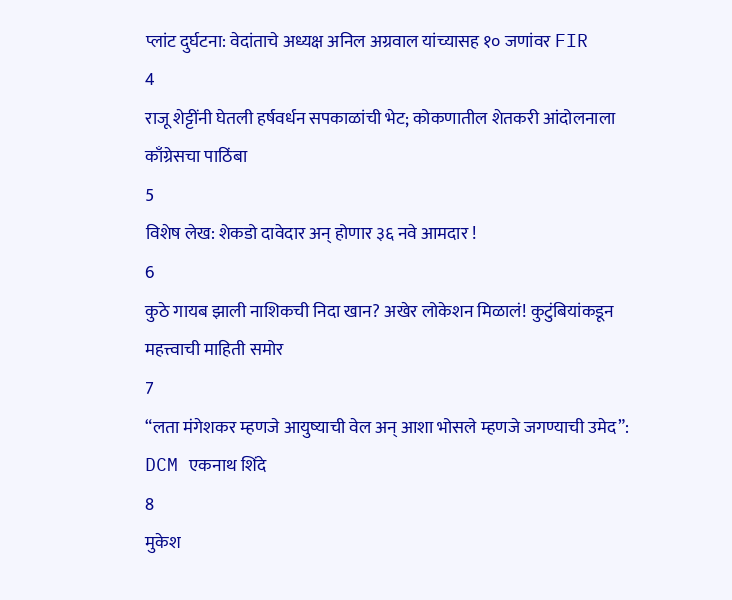प्लांट दुर्घटना: वेदांताचे अध्यक्ष अनिल अग्रवाल यांच्यासह १० जणांवर FIR
4
राजू शेट्टींनी घेतली हर्षवर्धन सपकाळांची भेट; कोकणातील शेतकरी आंदोलनाला काँग्रेसचा पाठिंबा
5
विशेष लेख: शेकडो दावेदार अन् होणार ३६ नवे आमदार !
6
कुठे गायब झाली नाशिकची निदा खान? अखेर लोकेशन मिळालं! कुटुंबियांकडून महत्त्वाची माहिती समोर
7
“लता मंगेशकर म्हणजे आयुष्याची वेल अन् आशा भोसले म्हणजे जगण्याची उमेद”: DCM एकनाथ शिंदे
8
मुकेश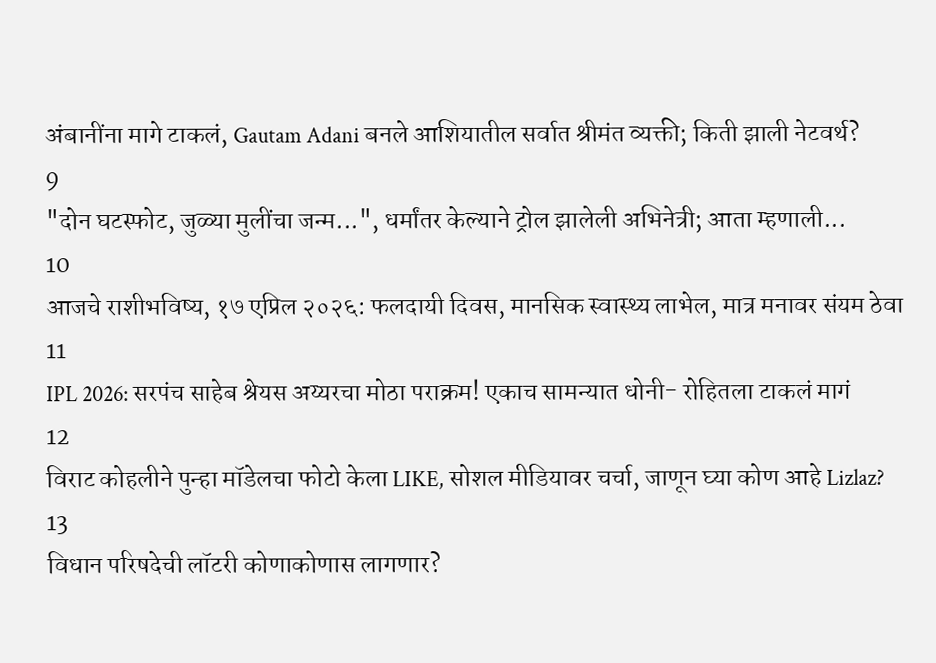अंबानींना मागे टाकलं, Gautam Adani बनले आशियातील सर्वात श्रीमंत व्यक्ती; किती झाली नेटवर्थ?
9
"दोन घटस्फोट, जुळ्या मुलींचा जन्म...", धर्मांतर केल्याने ट्रोल झालेली अभिनेत्री; आता म्हणाली...
10
आजचे राशीभविष्य, १७ एप्रिल २०२६: फलदायी दिवस, मानसिक स्वास्थ्य लाभेल, मात्र मनावर संयम ठेवा
11
IPL 2026: सरपंच साहेब श्रेयस अय्यरचा मोठा पराक्रम! एकाच सामन्यात धोनी- रोहितला टाकलं मागं
12
विराट कोहलीने पुन्हा मॉडेलचा फोटो केला LIKE, सोशल मीडियावर चर्चा, जाणून घ्या कोण आहे Lizlaz?
13
विधान परिषदेची लॉटरी कोणाकोणास लागणार?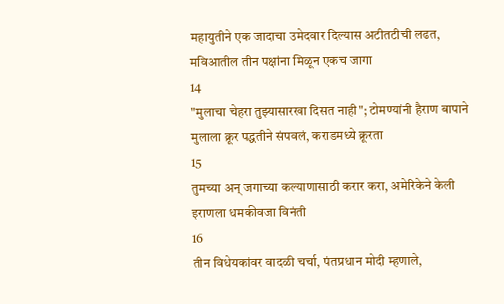महायुतीने एक जादाचा उमेदवार दिल्यास अटीतटीची लढत, मविआतील तीन पक्षांना मिळून एकच जागा
14
"मुलाचा चेहरा तुझ्यासारखा दिसत नाही"; टोमण्यांनी हैराण बापाने मुलाला क्रूर पद्धतीने संपवलं, कराडमध्ये क्रूरता
15
तुमच्या अन् जगाच्या कल्याणासाठी करार करा, अमेरिकेने केली इराणला धमकीवजा विनंती
16
तीन विधेयकांवर वादळी चर्चा, पंतप्रधान मोदी म्हणाले,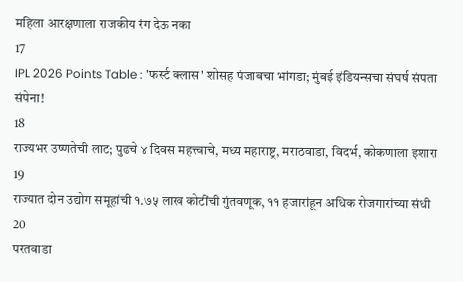महिला आरक्षणाला राजकीय रंग देऊ नका
17
IPL 2026 Points Table : 'फर्स्ट क्लास' शोसह पंजाबचा भांगडा; मुंबई इंडियन्सचा संघर्ष संपता संपेना!
18
राज्यभर उष्णतेची लाट; पुढचे ४ दिवस महत्त्वाचे, मध्य महाराष्ट्र, मराठवाडा, विदर्भ, कोकणाला इशारा
19
राज्यात दोन उद्योग समूहांची १.७५ लाख कोटींची गुंतवणूक, ११ हजारांहून अधिक रोजगारांच्या संधी
20
परतवाडा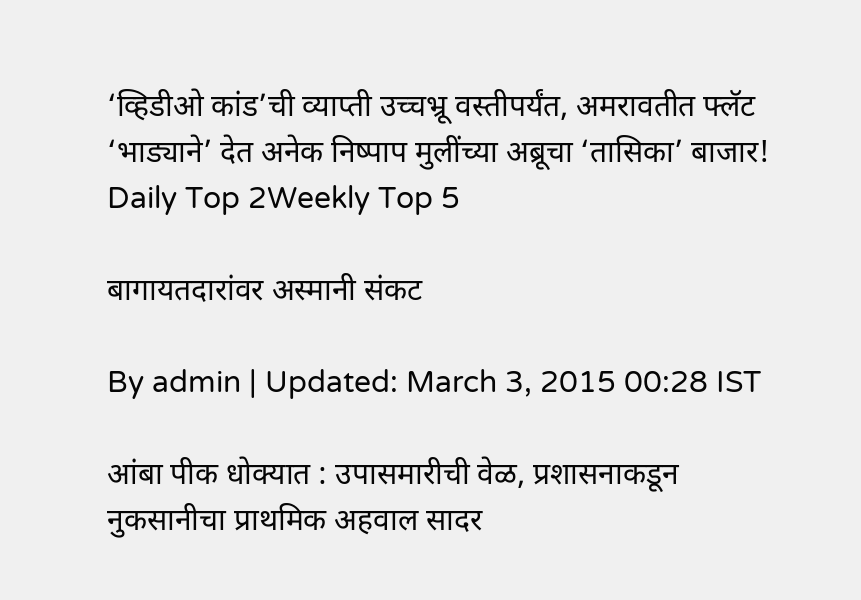‘व्हिडीओ कांड’ची व्याप्ती उच्चभ्रू वस्तीपर्यंत, अमरावतीत फ्लॅट ‘भाड्याने’ देत अनेक निष्पाप मुलींच्या अब्रूचा ‘तासिका’ बाजार!
Daily Top 2Weekly Top 5

बागायतदारांवर अस्मानी संकट

By admin | Updated: March 3, 2015 00:28 IST

आंबा पीक धोक्यात : उपासमारीची वेळ, प्रशासनाकडून नुकसानीचा प्राथमिक अहवाल सादर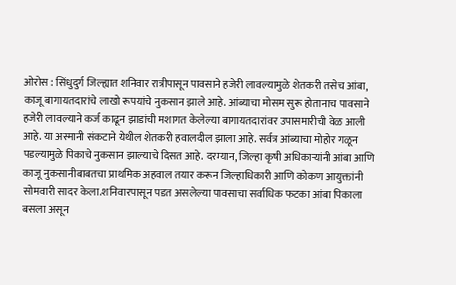ओरोस : सिंधुदुर्ग जिल्ह्यात शनिवार रात्रीपासून पावसाने हजेरी लावल्यामुळे शेतकरी तसेच आंबा, काजू बागायतदारांचे लाखो रूपयांचे नुकसान झाले आहे. आंब्याचा मोसम सुरू होतानाच पावसाने हजेरी लावल्याने कर्ज काढून झाडांची मशागत केलेल्या बागायतदारांवर उपासमारीची वेळ आली आहे. या अस्मानी संकटाने येथील शेतकरी हवालदील झाला आहे. सर्वत्र आंब्याचा मोहोर गळून पडल्यामुळे पिकाचे नुकसान झाल्याचे दिसत आहे. दरम्यान, जिल्हा कृषी अधिकाऱ्यांनी आंबा आणि काजू नुकसानीबाबतचा प्राथमिक अहवाल तयार करून जिल्हाधिकारी आणि कोकण आयुक्तांनी सोमवारी सादर केला.शनिवारपासून पडत असलेल्या पावसाचा सर्वाधिक फटका आंबा पिकाला बसला असून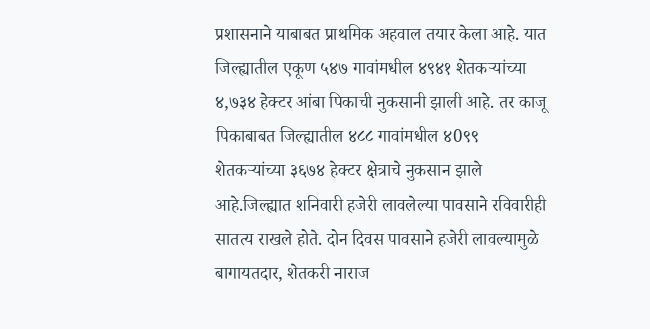प्रशासनाने याबाबत प्राथमिक अहवाल तयार केला आहे. यात जिल्ह्यातील एकूण ५४७ गावांमधील ४९४१ शेतकऱ्यांच्या ४,७३४ हेक्टर आंबा पिकाची नुकसानी झाली आहे. तर काजू पिकाबाबत जिल्ह्यातील ४८८ गावांमधील ४0९९ शेतकऱ्यांच्या ३६७४ हेक्टर क्षेत्राचे नुकसान झाले आहे.जिल्ह्यात शनिवारी हजेरी लावलेल्या पावसाने रविवारीही सातत्य राखले होते. दोन दिवस पावसाने हजेरी लावल्यामुळे बागायतदार, शेतकरी नाराज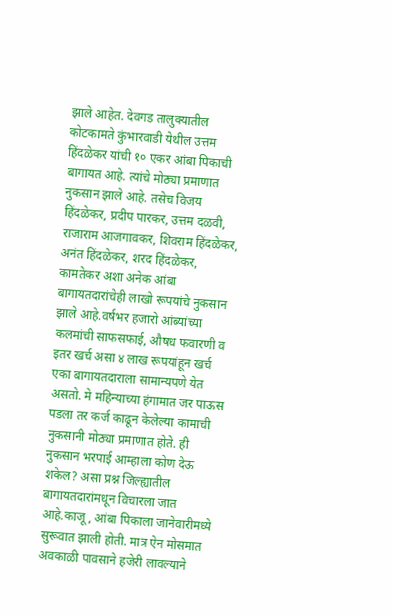झाले आहेत. देवगड तालुक्यातील कोटकामते कुंभारवाडी येथील उत्तम हिंदळेकर यांची १० एकर आंबा पिकाची बागायत आहे. त्यांचे मोठ्या प्रमाणात नुकसान झाले आहे. तसेच विजय हिंदळेकर, प्रदीप पारकर, उत्तम दळवी, राजाराम आजगावकर, शिवराम हिंदळेकर, अनंत हिंदळेकर, शरद हिंदळेकर, कामतेकर अशा अनेक आंबा बागायतदारांचेही लाखो रूपयांचे नुकसान झाले आहे.वर्षभर हजारो आंब्यांच्या कलमांची साफसफाई, औषध फवारणी व इतर खर्च असा ४ लाख रूपयांहून खर्च एका बागायतदाराला सामान्यपणे येत असतो. मे महिन्याच्या हंगामात जर पाऊस पडला तर कर्ज काढून केलेल्या कामाची नुकसानी मोठ्या प्रमाणात होते. ही नुकसान भरपाई आम्हाला कोण देऊ शकेल? असा प्रश्न जिल्ह्यातील बागायतदारांमधून विचारला जात आहे.काजू, आंबा पिकाला जानेवारीमध्ये सुरूवात झाली होती. मात्र ऐन मोसमात अवकाळी पावसाने हजेरी लावल्याने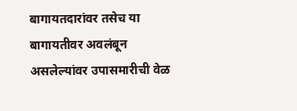बागायतदारांवर तसेच या बागायतीवर अवलंबून असलेल्यांवर उपासमारीची वेळ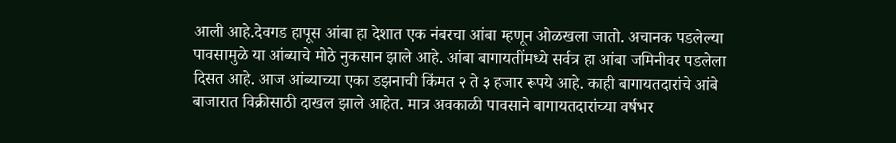आली आहे.देवगड हापूस आंबा हा देशात एक नंबरचा आंबा म्हणून ओळखला जातो. अचानक पडलेल्या पावसामुळे या आंब्याचे मोठे नुकसान झाले आहे. आंबा बागायतींमध्ये सर्वत्र हा आंबा जमिनीवर पडलेला दिसत आहे. आज आंब्याच्या एका डझनाची किंमत २ ते ३ हजार रूपये आहे. काही बागायतदारांचे आंबे बाजारात विक्रीसाठी दाखल झाले आहेत. मात्र अवकाळी पावसाने बागायतदारांच्या वर्षभर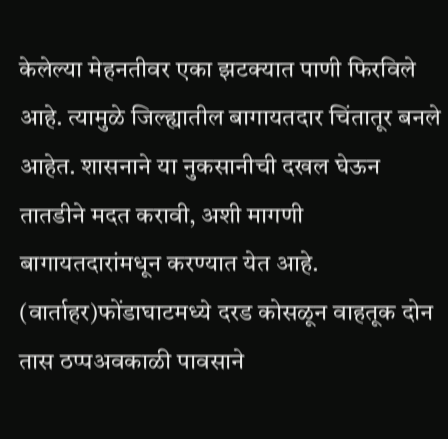केलेल्या मेहनतीवर एका झटक्यात पाणी फिरविले आहे. त्यामुळे जिल्ह्यातील बागायतदार चिंतातूर बनले आहेत. शासनाने या नुकसानीची दखल घेऊन तातडीने मदत करावी, अशी मागणी बागायतदारांमधून करण्यात येत आहे. (वार्ताहर)फोंडाघाटमध्ये दरड कोसळून वाहतूक दोन तास ठप्पअवकाळी पावसाने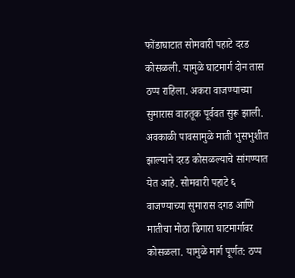फोंडाघाटात सोमवारी पहाटे दरड कोसळली. यामुळे घाटमार्ग दोन तास ठप्प राहिला. अकरा वाजण्याच्या सुमारास वाहतूक पूर्ववत सुरू झाली. अवकाळी पावसामुळे माती भुसभुशीत झाल्याने दरड कोसळल्याचे सांगण्यात येत आहे. सोमवारी पहाटे ६ वाजण्याच्या सुमारास दगड आणि मातीचा मोठा ढिगारा घाटमार्गावर कोसळला. यामुळे मार्ग पूर्णत: ठप्प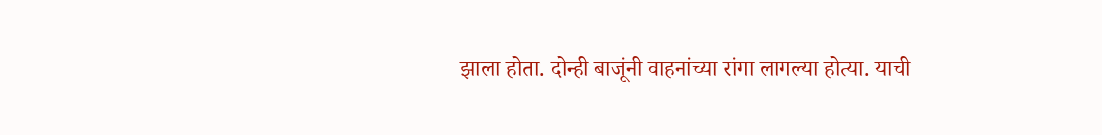झाला होता. दोन्ही बाजूंनी वाहनांच्या रांगा लागल्या होत्या. याची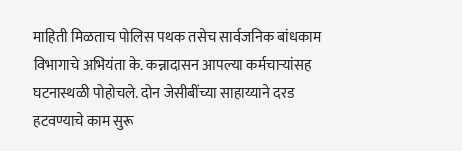माहिती मिळताच पोलिस पथक तसेच सार्वजनिक बांधकाम विभागाचे अभियंता के. कन्नादासन आपल्या कर्मचाऱ्यांसह घटनास्थळी पोहोचले. दोन जेसीबींच्या साहाय्याने दरड हटवण्याचे काम सुरू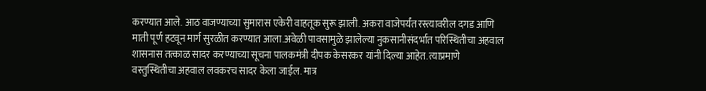करण्यात आले. आठ वाजण्याच्या सुमारास एकेरी वाहतूक सुरू झाली. अकरा वाजेपर्यंत रस्त्यावरील दगड आणि माती पूर्ण हटवून मार्ग सुरळीत करण्यात आला.अवेळी पावसामुळे झालेल्या नुकसानीसंदर्भात परिस्थितीचा अहवाल शासनास तत्काळ सादर करण्याच्या सूचना पालकमंत्री दीपक केसरकर यांनी दिल्या आहेत. त्याप्रमाणे वस्तुस्थितीचा अहवाल लवकरच सादर केला जाईल. मात्र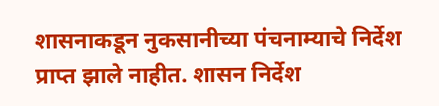शासनाकडून नुकसानीच्या पंचनाम्याचे निर्देश प्राप्त झाले नाहीत. शासन निर्देश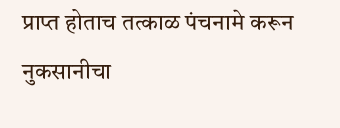प्राप्त होताच तत्काळ पंचनामे करून नुकसानीचा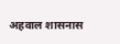अहवाल शासनास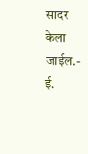सादर केला जाईल.- ई.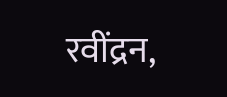रवींद्रन,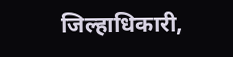जिल्हाधिकारी,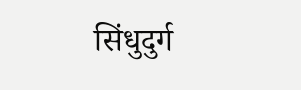सिंधुदुर्ग